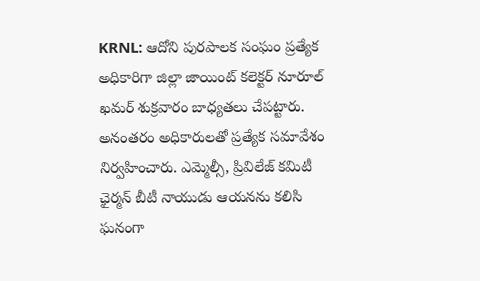KRNL: ఆదోని పురపాలక సంఘం ప్రత్యేక అధికారిగా జిల్లా జాయింట్ కలెక్టర్ నూరూల్ ఖమర్ శుక్రవారం బాధ్యతలు చేపట్టారు. అనంతరం అధికారులతో ప్రత్యేక సమావేశం నిర్వహించారు. ఎమ్మెల్సీ, ప్రివిలేజ్ కమిటీ ఛైర్మన్ బీటీ నాయుడు ఆయనను కలిసి ఘనంగా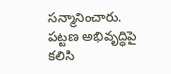సన్మానించారు. పట్టణ అభివృద్ధిపై కలిసి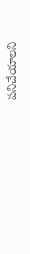పనిచేయాలని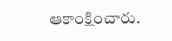ఆకాంక్షించారు.